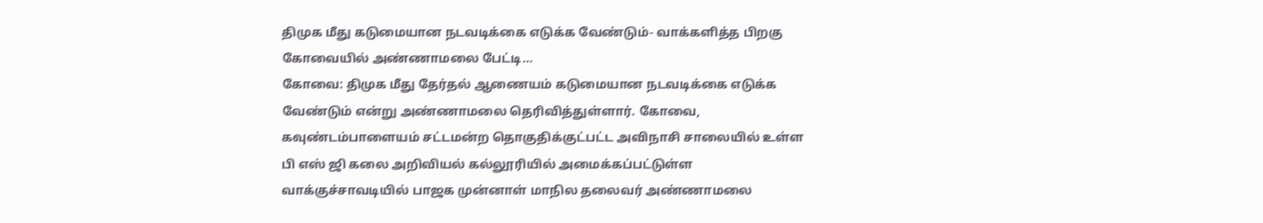திமுக மீது கடுமையான நடவடிக்கை எடுக்க வேண்டும்- வாக்களித்த பிறகு கோவையில் அண்ணாமலை பேட்டி…
கோவை: திமுக மீது தேர்தல் ஆணையம் கடுமையான நடவடிக்கை எடுக்க வேண்டும் என்று அண்ணாமலை தெரிவித்துள்ளார். கோவை, கவுண்டம்பாளையம் சட்டமன்ற தொகுதிக்குட்பட்ட அவிநாசி சாலையில் உள்ள பி எஸ் ஜி கலை அறிவியல் கல்லூரியில் அமைக்கப்பட்டுள்ள வாக்குச்சாவடியில் பாஜக முன்னாள் மாநில தலைவர் அண்ணாமலை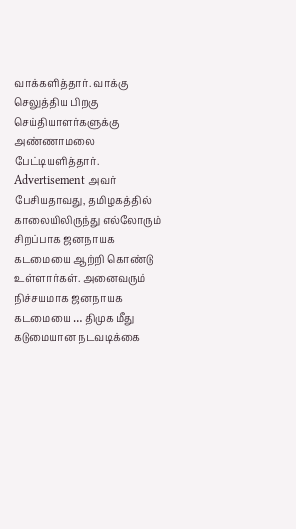வாக்களித்தார். வாக்கு செலுத்திய பிறகு செய்தியாளர்களுக்கு அண்ணாமலை பேட்டியளித்தார். Advertisement அவர் பேசியதாவது, தமிழகத்தில் காலையிலிருந்து எல்லோரும் சிறப்பாக ஜனநாயக கடமையை ஆற்றி கொண்டு உள்ளார்கள். அனைவரும் நிச்சயமாக ஜனநாயக கடமையை … திமுக மீது கடுமையான நடவடிக்கை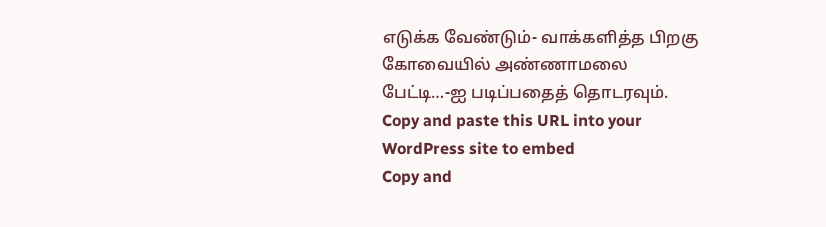எடுக்க வேண்டும்- வாக்களித்த பிறகு கோவையில் அண்ணாமலை பேட்டி…-ஐ படிப்பதைத் தொடரவும்.
Copy and paste this URL into your WordPress site to embed
Copy and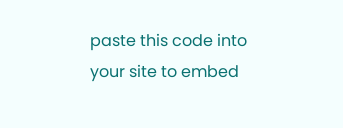paste this code into your site to embed